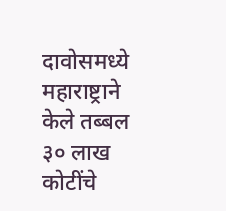दावोसमध्ये महाराष्ट्राने केले तब्बल ३० लाख कोटींचे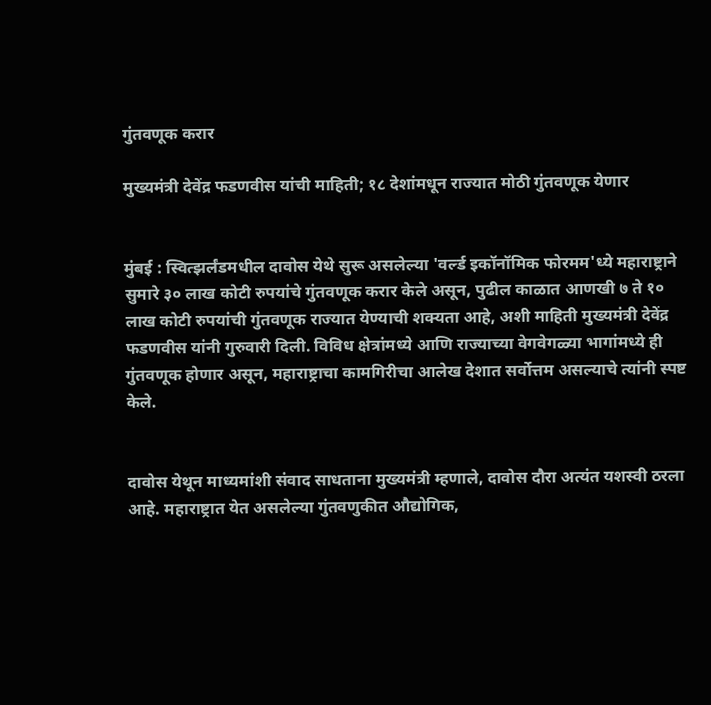गुंतवणूक करार

मुख्यमंत्री देवेंद्र फडणवीस यांची माहिती; १८ देशांमधून राज्यात मोठी गुंतवणूक येणार


मुंबई : स्वित्झर्लंडमधील दावोस येथे सुरू असलेल्या 'वर्ल्ड इकॉनॉमिक फोरमम'ध्ये महाराष्ट्राने सुमारे ३० लाख कोटी रुपयांचे गुंतवणूक करार केले असून, पुढील काळात आणखी ७ ते १० लाख कोटी रुपयांची गुंतवणूक राज्यात येण्याची शक्यता आहे, अशी माहिती मुख्यमंत्री देवेंद्र फडणवीस यांनी गुरुवारी दिली. विविध क्षेत्रांमध्ये आणि राज्याच्या वेगवेगळ्या भागांमध्ये ही गुंतवणूक होणार असून, महाराष्ट्राचा कामगिरीचा आलेख देशात सर्वोत्तम असल्याचे त्यांनी स्पष्ट केले.


दावोस येथून माध्यमांशी संवाद साधताना मुख्यमंत्री म्हणाले, दावोस दौरा अत्यंत यशस्वी ठरला आहे. महाराष्ट्रात येत असलेल्या गुंतवणुकीत औद्योगिक,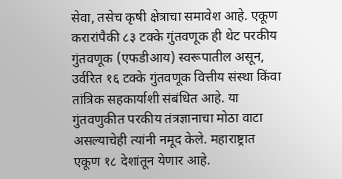सेवा, तसेच कृषी क्षेत्राचा समावेश आहे. एकूण करारांपैकी ८३ टक्के गुंतवणूक ही थेट परकीय गुंतवणूक (एफडीआय) स्वरूपातील असून, उर्वरित १६ टक्के गुंतवणूक वित्तीय संस्था किंवा तांत्रिक सहकार्याशी संबंधित आहे. या गुंतवणुकीत परकीय तंत्रज्ञानाचा मोठा वाटा असल्याचेही त्यांनी नमूद केले. महाराष्ट्रात एकूण १८ देशांतून येणार आहे.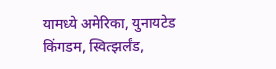यामध्ये अमेरिका, युनायटेड किंगडम, स्वित्झर्लंड,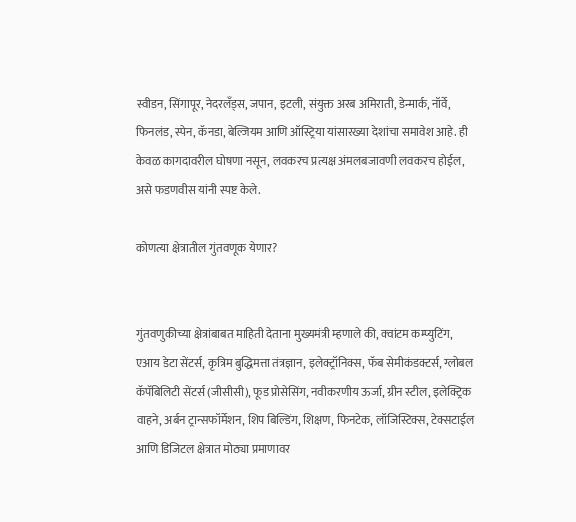स्वीडन, सिंगापूर, नेदरलँड्स, जपान, इटली, संयुक्त अरब अमिराती, डेन्मार्क, नॉर्वे, फिनलंड, स्पेन, कॅनडा, बेल्जियम आणि ऑस्ट्रिया यांसारख्या देशांचा समावेश आहे. ही केवळ कागदावरील घोषणा नसून, लवकरच प्रत्यक्ष अंमलबजावणी लवकरच होईल, असे फडणवीस यांनी स्पष्ट केले.

कोणत्या क्षेत्रातील गुंतवणूक येणार?


गुंतवणुकीच्या क्षेत्रांबाबत माहिती देताना मुख्यमंत्री म्हणाले की, क्वांटम कम्प्युटिंग, एआय डेटा सेंटर्स, कृत्रिम बुद्धिमत्ता तंत्रज्ञान, इलेक्ट्रॉनिक्स, फॅब सेमीकंडक्टर्स, ग्लोबल कॅपॅबिलिटी सेंटर्स (जीसीसी), फूड प्रोसेसिंग, नवीकरणीय ऊर्जा, ग्रीन स्टील, इलेक्ट्रिक वाहने, अर्बन ट्रान्सफॉर्मेशन, शिप बिल्डिंग, शिक्षण, फिनटेक, लॉजिस्टिक्स, टेक्सटाईल आणि डिजिटल क्षेत्रात मोठ्या प्रमाणावर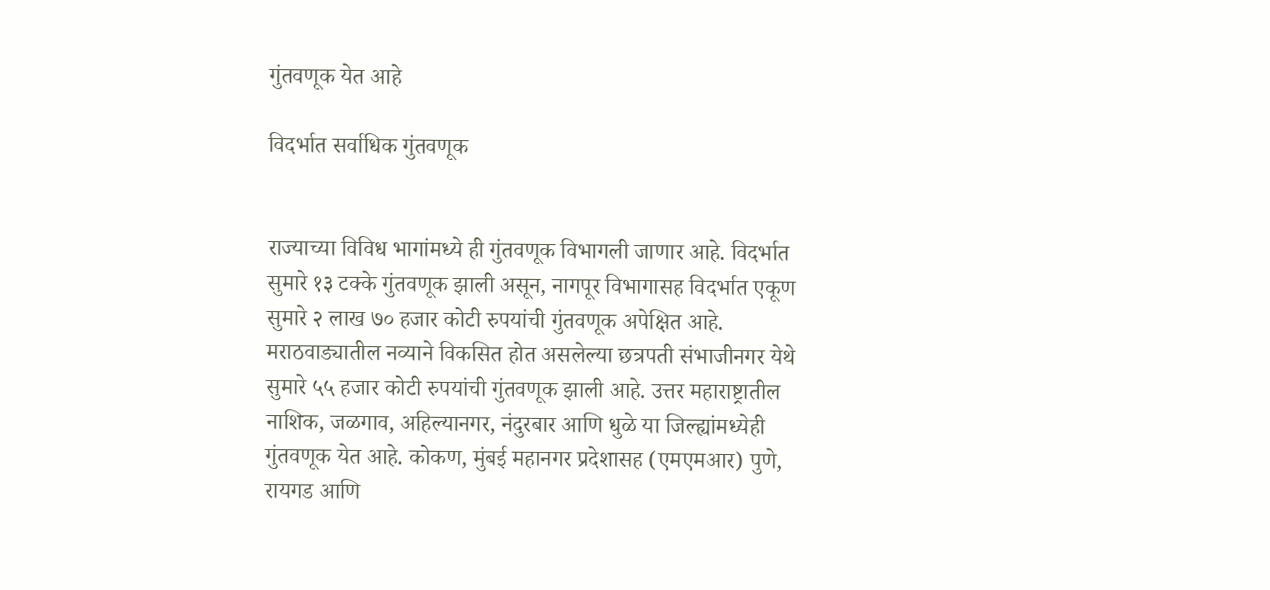गुंतवणूक येत आहे

विदर्भात सर्वाधिक गुंतवणूक


राज्याच्या विविध भागांमध्ये ही गुंतवणूक विभागली जाणार आहे. विदर्भात सुमारे १३ टक्के गुंतवणूक झाली असून, नागपूर विभागासह विदर्भात एकूण सुमारे २ लाख ७० हजार कोटी रुपयांची गुंतवणूक अपेक्षित आहे. मराठवाड्यातील नव्याने विकसित होत असलेल्या छत्रपती संभाजीनगर येथे सुमारे ५५ हजार कोटी रुपयांची गुंतवणूक झाली आहे. उत्तर महाराष्ट्रातील नाशिक, जळगाव, अहिल्यानगर, नंदुरबार आणि धुळे या जिल्ह्यांमध्येही गुंतवणूक येत आहे. कोकण, मुंबई महानगर प्रदेशासह (एमएमआर) पुणे, रायगड आणि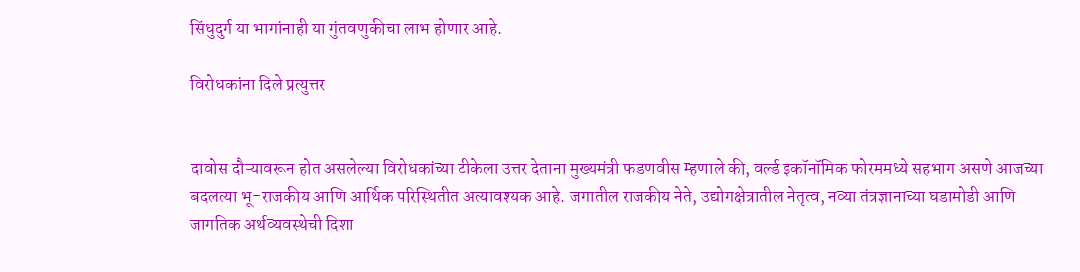सिंधुदुर्ग या भागांनाही या गुंतवणुकीचा लाभ होणार आहे.

विरोधकांना दिले प्रत्युत्तर


दावोस दौऱ्यावरून होत असलेल्या विरोधकांच्या टीकेला उत्तर देताना मुख्यमंत्री फडणवीस म्हणाले की, वर्ल्ड इकॉनॉमिक फोरममध्ये सहभाग असणे आजच्या बदलत्या भू-राजकीय आणि आर्थिक परिस्थितीत अत्यावश्यक आहे. जगातील राजकीय नेते, उद्योगक्षेत्रातील नेतृत्व, नव्या तंत्रज्ञानाच्या घडामोडी आणि जागतिक अर्थव्यवस्थेची दिशा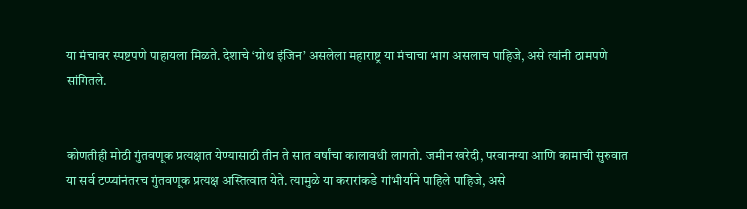या मंचावर स्पष्टपणे पाहायला मिळते. देशाचे ‘ग्रोथ इंजिन’ असलेला महाराष्ट्र या मंचाचा भाग असलाच पाहिजे, असे त्यांनी ठामपणे सांगितले.


कोणतीही मोठी गुंतवणूक प्रत्यक्षात येण्यासाठी तीन ते सात वर्षांचा कालावधी लागतो. जमीन खरेदी, परवानग्या आणि कामाची सुरुवात या सर्व टप्प्यांनंतरच गुंतवणूक प्रत्यक्ष अस्तित्वात येते. त्यामुळे या करारांकडे गांभीर्याने पाहिले पाहिजे, असे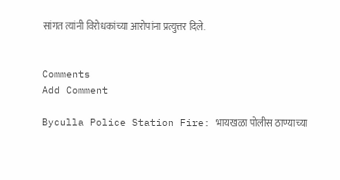सांगत त्यांनी विरोधकांच्या आरोपांना प्रत्युत्तर दिले.


Comments
Add Comment

Byculla Police Station Fire: भायखळा पोलीस ठाण्याच्या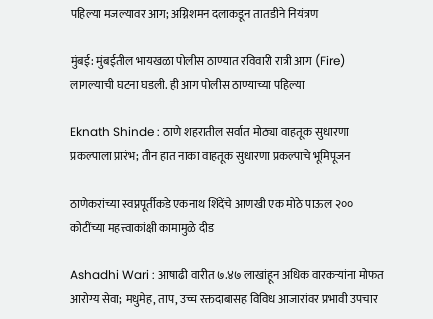पहिल्या मजल्यावर आग; अग्निशमन दलाकडून तातडीने नियंत्रण

मुंबई: मुंबईतील भायखळा पोलीस ठाण्यात रविवारी रात्री आग (Fire) लागल्याची घटना घडली. ही आग पोलीस ठाण्याच्या पहिल्या

Eknath Shinde : ठाणे शहरातील सर्वात मोठ्या वाहतूक सुधारणा प्रकल्पाला प्रारंभ; तीन हात नाका वाहतूक सुधारणा प्रकल्पाचे भूमिपूजन

ठाणेकरांच्या स्वप्नपूर्तीकडे एकनाथ शिंदेंचे आणखी एक मोठे पाऊल २०० कोटींच्या महत्त्वाकांक्षी कामामुळे दीड

Ashadhi Wari : आषाढी वारीत ७.४७ लाखांहून अधिक वारकऱ्यांना मोफत आरोग्य सेवा; मधुमेह, ताप, उच्च रक्तदाबासह विविध आजारांवर प्रभावी उपचार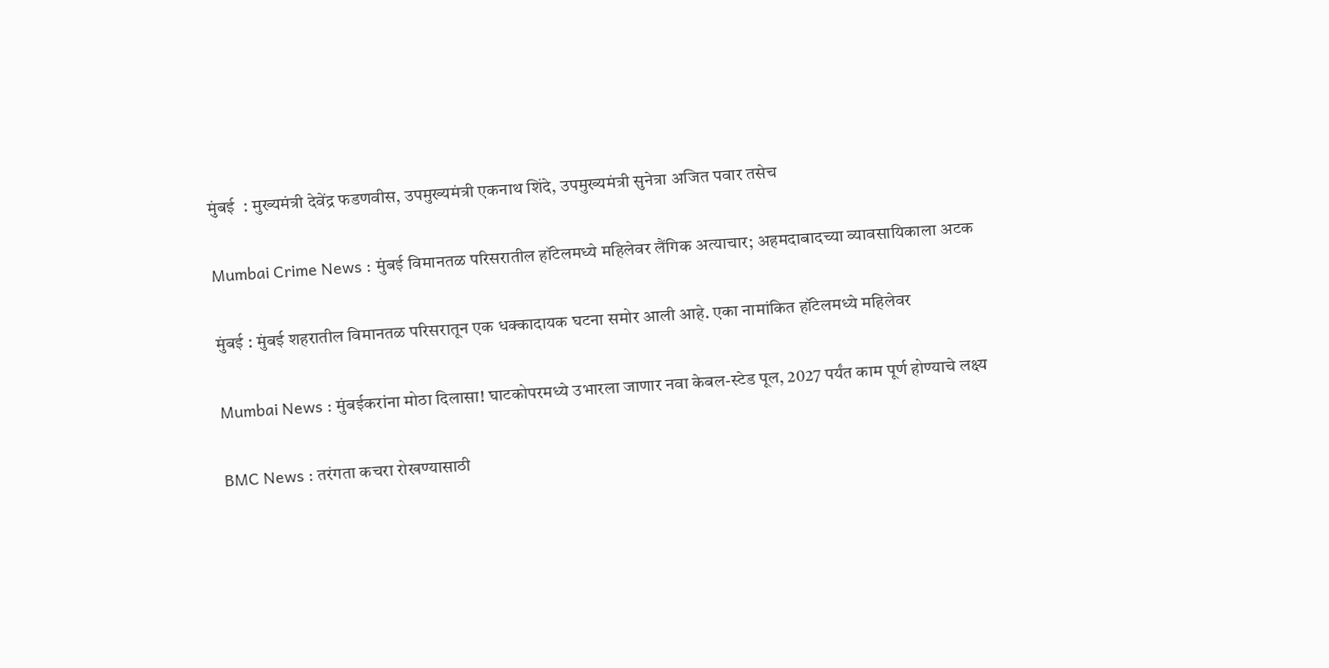मुंबई  : मुख्यमंत्री देवेंद्र फडणवीस, उपमुख्यमंत्री एकनाथ शिंदे, उपमुख्यमंत्री सुनेत्रा अजित पवार तसेच

Mumbai Crime News : मुंबई विमानतळ परिसरातील हॉटेलमध्ये महिलेवर लैंगिक अत्याचार; अहमदाबादच्या व्यावसायिकाला अटक

मुंबई : मुंबई शहरातील विमानतळ परिसरातून एक धक्कादायक घटना समोर आली आहे. एका नामांकित हॉटेलमध्ये महिलेवर

Mumbai News : मुंबईकरांना मोठा दिलासा! घाटकोपरमध्ये उभारला जाणार नवा केबल-स्टेड पूल, 2027 पर्यंत काम पूर्ण होण्याचे लक्ष्य

BMC News : तरंगता कचरा रोखण्यासाठी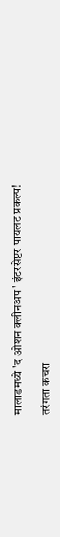मालाडमध्ये 'द ओशन क्लीनअप' इंटरसेप्टर पायलट प्रकल्प!

तरंगता कचरा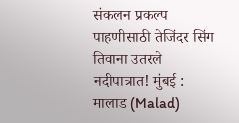संकलन प्रकल्प पाहणीसाठी तेजिंदर सिंग तिवाना उतरले नदीपात्रात! मुंबई : मालाड (Malad)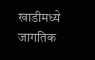खाडीमध्ये जागतिक